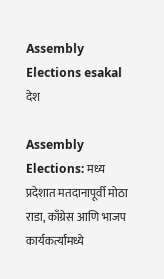Assembly Elections esakal
देश

Assembly Elections: मध्य प्रदेशात मतदानापूर्वी मोठा राडा, काँग्रेस आणि भाजप कार्यकर्त्यांमध्ये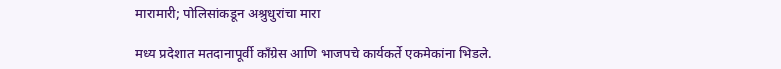मारामारी; पोलिसांकडून अश्रुधुरांचा मारा

मध्य प्रदेशात मतदानापूर्वी काँग्रेस आणि भाजपचे कार्यकर्ते एकमेकांना भिडले.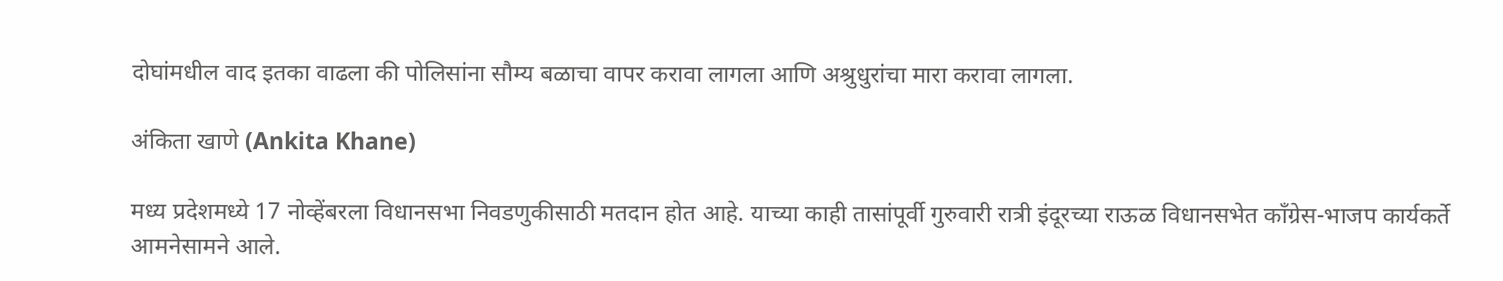दोघांमधील वाद इतका वाढला की पोलिसांना सौम्य बळाचा वापर करावा लागला आणि अश्रुधुरांचा मारा करावा लागला.

अंकिता खाणे (Ankita Khane)

मध्य प्रदेशमध्ये 17 नोव्हेंबरला विधानसभा निवडणुकीसाठी मतदान होत आहे. याच्या काही तासांपूर्वी गुरुवारी रात्री इंदूरच्या राऊळ विधानसभेत काँग्रेस-भाजप कार्यकर्ते आमनेसामने आले.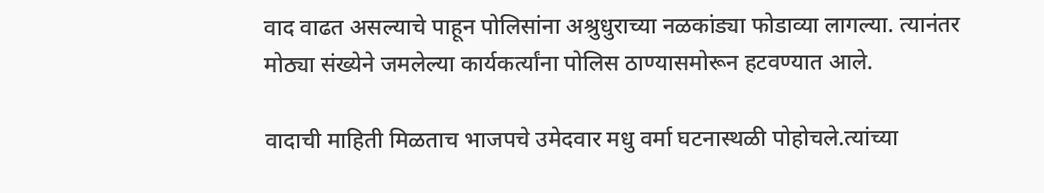वाद वाढत असल्याचे पाहून पोलिसांना अश्रुधुराच्या नळकांड्या फोडाव्या लागल्या. त्यानंतर मोठ्या संख्येने जमलेल्या कार्यकर्त्यांना पोलिस ठाण्यासमोरून हटवण्यात आले.

वादाची माहिती मिळताच भाजपचे उमेदवार मधु वर्मा घटनास्थळी पोहोचले.त्यांच्या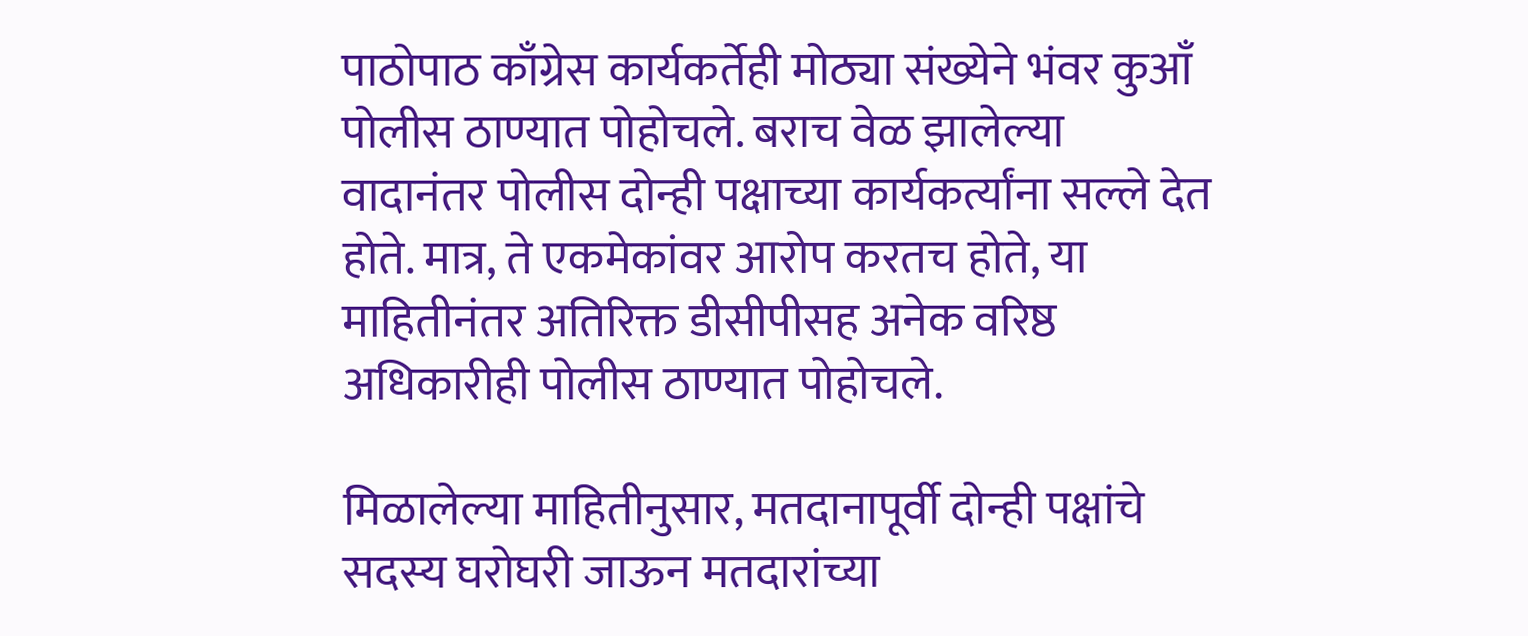पाठोपाठ काँग्रेस कार्यकर्तेही मोठ्या संख्येने भंवर कुआँ पोलीस ठाण्यात पोहोचले. बराच वेळ झालेल्या वादानंतर पोलीस दोन्ही पक्षाच्या कार्यकर्त्यांना सल्ले देत होते. मात्र, ते एकमेकांवर आरोप करतच होते, या माहितीनंतर अतिरिक्त डीसीपीसह अनेक वरिष्ठ अधिकारीही पोलीस ठाण्यात पोहोचले.

मिळालेल्या माहितीनुसार, मतदानापूर्वी दोन्ही पक्षांचे सदस्य घरोघरी जाऊन मतदारांच्या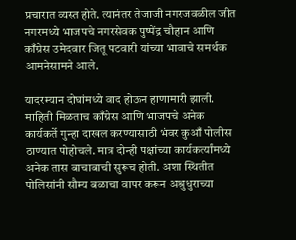प्रचारात व्यस्त होते. त्यानंतर तेजाजी नगरजवळील जीत नगरमध्ये भाजपचे नगरसेवक पुष्पेंद्र चौहान आणि काँग्रेस उमेदवार जितू पटवारी यांच्या भावाचे समर्थक आमनेसामने आले.

यादरम्यान दोघांमध्ये वाद होऊन हाणामारी झाली. माहिती मिळताच काँग्रेस आणि भाजपचे अनेक कार्यकर्ते गुन्हा दाखल करण्यासाठी भंवर कुआँ पोलीस ठाण्यात पोहोचले. मात्र दोन्ही पक्षांच्या कार्यकर्त्यांमध्ये अनेक तास बाचाबाची सुरूच होती. अशा स्थितीत पोलिसांनी सौम्य बळाचा वापर करून अश्रुधुराच्या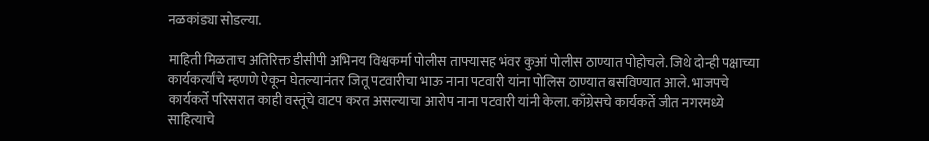नळकांड्या सोडल्या.

माहिती मिळताच अतिरिक्त डीसीपी अभिनय विश्वकर्मा पोलीस ताफ्यासह भंवर कुआं पोलीस ठाण्यात पोहोचले. जिथे दोन्ही पक्षाच्या कार्यकर्त्यांचे म्हणणे ऐकून घेतल्यानंतर जितू पटवारीचा भाऊ नाना पटवारी यांना पोलिस ठाण्यात बसविण्यात आले. भाजपचे कार्यकर्ते परिसरात काही वस्तूंचे वाटप करत असल्याचा आरोप नाना पटवारी यांनी केला. काँग्रेसचे कार्यकर्ते जीत नगरमध्ये साहित्याचे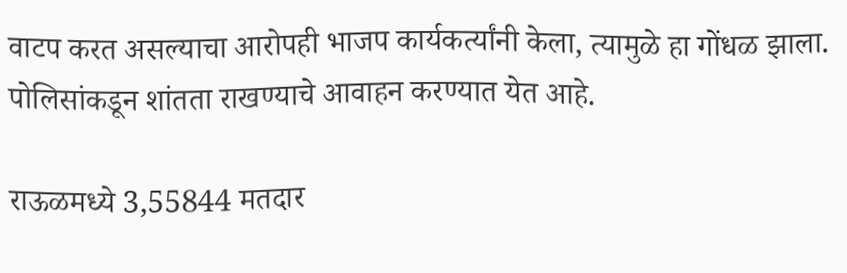वाटप करत असल्याचा आरोपही भाजप कार्यकर्त्यांनी केला, त्यामुळे हा गोंधळ झाला. पोलिसांकडून शांतता राखण्याचे आवाहन करण्यात येत आहे.

राऊळमध्ये 3,55844 मतदार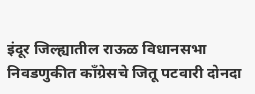इंदूर जिल्ह्यातील राऊळ विधानसभा निवडणुकीत काँग्रेसचे जितू पटवारी दोनदा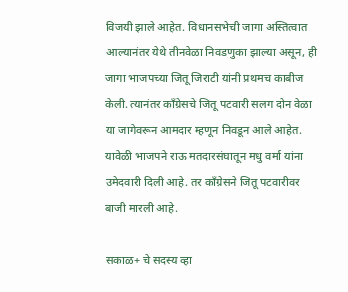विजयी झाले आहेत. विधानसभेची जागा अस्तित्वात आल्यानंतर येथे तीनवेळा निवडणुका झाल्या असून, ही जागा भाजपच्या जितू जिराटी यांनी प्रथमच काबीज केली. त्यानंतर काँग्रेसचे जितू पटवारी सलग दोन वेळा या जागेवरून आमदार म्हणून निवडून आले आहेत. यावेळी भाजपने राऊ मतदारसंघातून मधु वर्मा यांना उमेदवारी दिली आहे. तर काँग्रेसने जितू पटवारीवर बाजी मारली आहे.

सकाळ+ चे सदस्य व्हा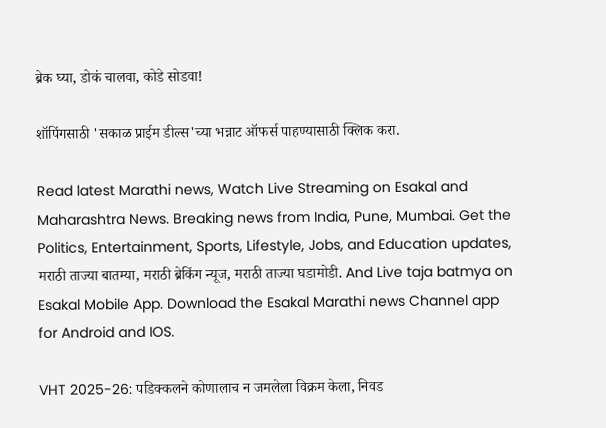ब्रेक घ्या, डोकं चालवा, कोडे सोडवा!

शॉपिंगसाठी 'सकाळ प्राईम डील्स'च्या भन्नाट ऑफर्स पाहण्यासाठी क्लिक करा.

Read latest Marathi news, Watch Live Streaming on Esakal and Maharashtra News. Breaking news from India, Pune, Mumbai. Get the Politics, Entertainment, Sports, Lifestyle, Jobs, and Education updates, मराठी ताज्या बातम्या, मराठी ब्रेकिंग न्यूज, मराठी ताज्या घडामोडी. And Live taja batmya on Esakal Mobile App. Download the Esakal Marathi news Channel app for Android and IOS.

VHT 2025-26: पडिक्कलने कोणालाच न जमलेला विक्रम केला, निवड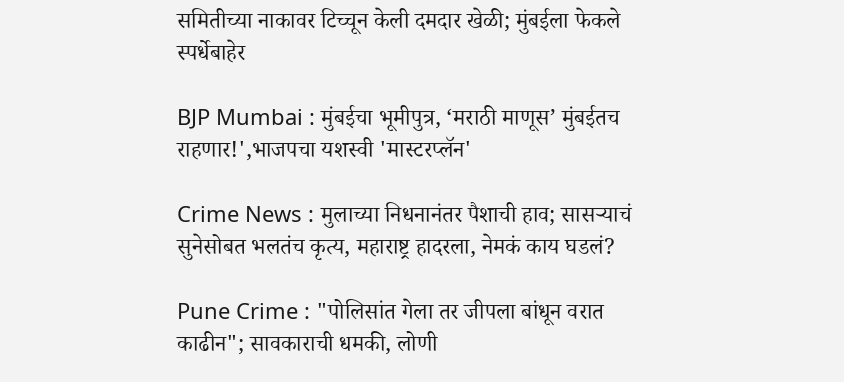समितीच्या नाकावर टिच्चून केली दमदार खेळी; मुंबईला फेकले स्पर्धेबाहेर

BJP Mumbai : मुंबईचा भूमीपुत्र, ‘मराठी माणूस’ मुंबईतच राहणार!',भाजपचा यशस्वी 'मास्टरप्लॅन'

Crime News : मुलाच्या निधनानंतर पैशाची हाव; सासऱ्याचं सुनेसोबत भलतंच कृत्य, महाराष्ट्र हादरला, नेमकं काय घडलं?

Pune Crime : "पोलिसांत गेला तर जीपला बांधून वरात काढीन"; सावकाराची धमकी, लोणी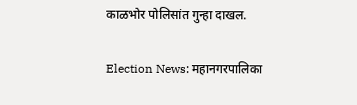काळभोर पोलिसांत गुन्हा दाखल.

Election News: महानगरपालिका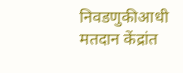निवडणुकीआधी मतदान केंद्रांत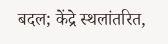बदल; केंद्रे स्थलांतरित,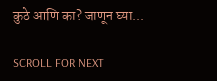कुठे आणि का? जाणून घ्या...

SCROLL FOR NEXT